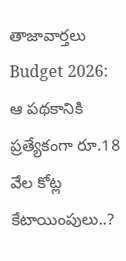తాజావార్తలు
Budget 2026: ఆ పథకానికి ప్రత్యేకంగా రూ.18 వేల కోట్ల కేటాయింపులు..?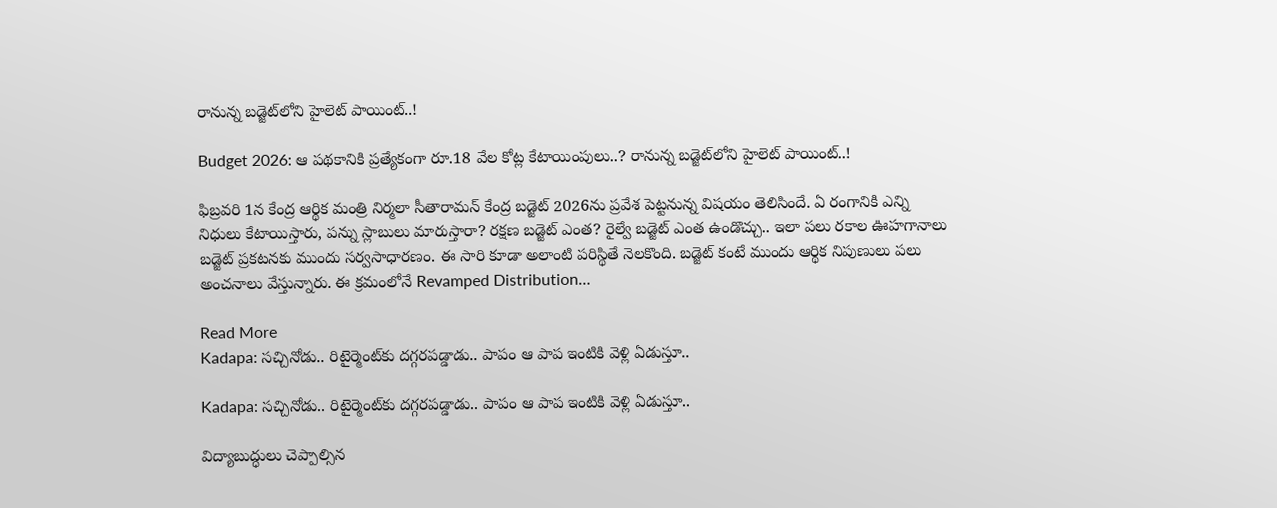రానున్న బడ్జెట్‌లోని హైలెట్‌ పాయింట్‌..!

Budget 2026: ఆ పథకానికి ప్రత్యేకంగా రూ.18 వేల కోట్ల కేటాయింపులు..? రానున్న బడ్జెట్‌లోని హైలెట్‌ పాయింట్‌..!

ఫిబ్రవరి 1న కేంద్ర ఆర్థిక మంత్రి నిర్మలా సీతారామన్‌ కేంద్ర బడ్జెట్ 2026ను ప్రవేశ పెట్టనున్న విషయం తెలిసిందే. ఏ రంగానికి ఎన్ని నిధులు కేటాయిస్తారు, పన్ను స్లాబులు మారుస్తారా? రక్షణ బడ్జెట్‌ ఎంత? రైల్వే బడ్జెట్‌ ఎంత ఉండొచ్చు.. ఇలా పలు రకాల ఊహగానాలు బడ్జెట్‌ ప్రకటనకు ముందు సర్వసాధారణం. ఈ సారి కూడా అలాంటి పరిస్థితే నెలకొంది. బడ్జెట్‌ కంటే ముందు ఆర్థిక నిపుణులు పలు అంచనాలు వేస్తున్నారు. ఈ క్రమంలోనే Revamped Distribution…

Read More
Kadapa: సచ్చినోడు.. రిటైర్మెంట్‌‌కు దగ్గరపడ్డాడు.. పాపం ఆ పాప ఇంటికి వెళ్లి ఏడుస్తూ..

Kadapa: సచ్చినోడు.. రిటైర్మెంట్‌‌కు దగ్గరపడ్డాడు.. పాపం ఆ పాప ఇంటికి వెళ్లి ఏడుస్తూ..

విద్యాబుద్ధులు చెప్పాల్సిన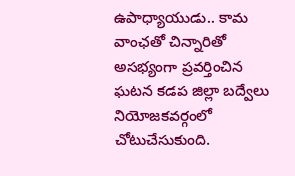ఉపాధ్యాయుడు.. కామ వాంఛతో చిన్నారితో అసభ్యంగా ప్రవర్తించిన ఘటన కడప జిల్లా బద్వేలు నియోజకవర్గంలో చోటుచేసుకుంది.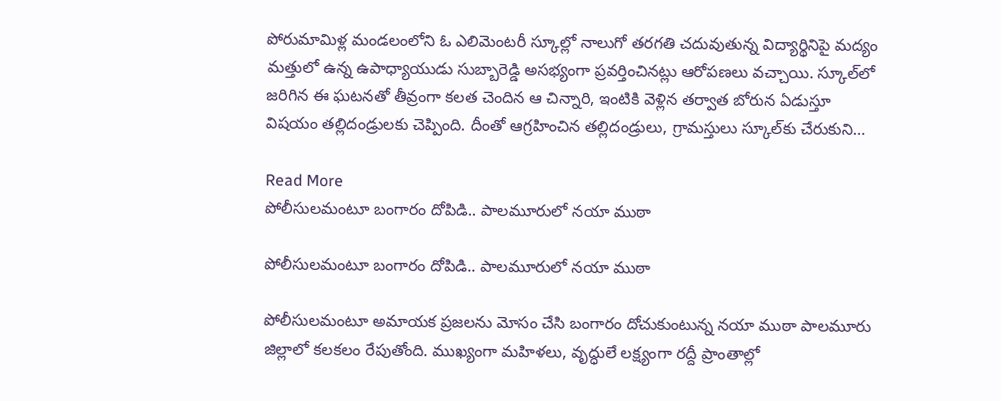పోరుమామిళ్ల మండలంలోని ఓ ఎలిమెంటరీ స్కూల్లో నాలుగో తరగతి చదువుతున్న విద్యార్థినిపై మద్యం మత్తులో ఉన్న ఉపాధ్యాయుడు సుబ్బారెడ్డి అసభ్యంగా ప్రవర్తించినట్లు ఆరోపణలు వచ్చాయి. స్కూల్‌లో జరిగిన ఈ ఘటనతో తీవ్రంగా కలత చెందిన ఆ చిన్నారి, ఇంటికి వెళ్లిన తర్వాత బోరున ఏడుస్తూ విషయం తల్లిదండ్రులకు చెప్పింది. దీంతో ఆగ్రహించిన తల్లిదండ్రులు, గ్రామస్తులు స్కూల్‌కు చేరుకుని…

Read More
పోలీసులమంటూ బంగారం దోపిడి.. పాలమూరులో నయా ముఠా

పోలీసులమంటూ బంగారం దోపిడి.. పాలమూరులో నయా ముఠా

పోలీసులమంటూ అమాయక ప్రజలను మోసం చేసి బంగారం దోచుకుంటున్న నయా ముఠా పాలమూరు జిల్లాలో కలకలం రేపుతోంది. ముఖ్యంగా మహిళలు, వృద్ధులే లక్ష్యంగా రద్దీ ప్రాంతాల్లో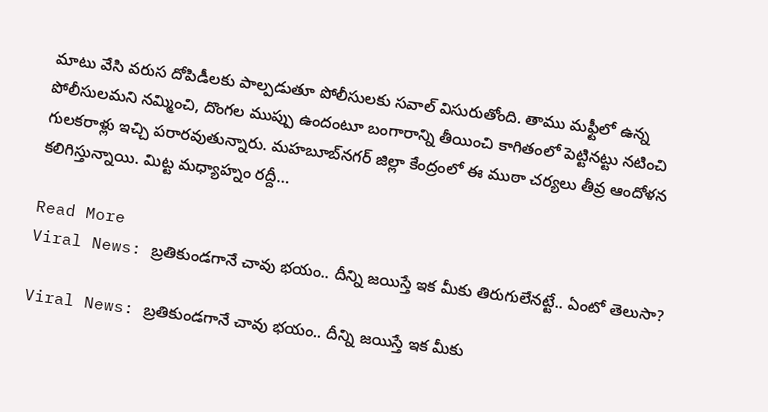మాటు వేసి వరుస దోపిడీలకు పాల్పడుతూ పోలీసులకు సవాల్ విసురుతోంది. తాము మఫ్టీలో ఉన్న పోలీసులమని నమ్మించి, దొంగల ముప్పు ఉందంటూ బంగారాన్ని తీయించి కాగితంలో పెట్టినట్టు నటించి గులకరాళ్లు ఇచ్చి పరారవుతున్నారు. మహబూబ్‌నగర్ జిల్లా కేంద్రంలో ఈ ముఠా చర్యలు తీవ్ర ఆందోళన కలిగిస్తున్నాయి. మిట్ట మధ్యాహ్నం రద్దీ…

Read More
Viral News: బ్రతికుండగానే చావు భయం.. దీన్ని జయిస్తే ఇక మీకు తిరుగులేనట్టే.. ఏంటో తెలుసా?

Viral News: బ్రతికుండగానే చావు భయం.. దీన్ని జయిస్తే ఇక మీకు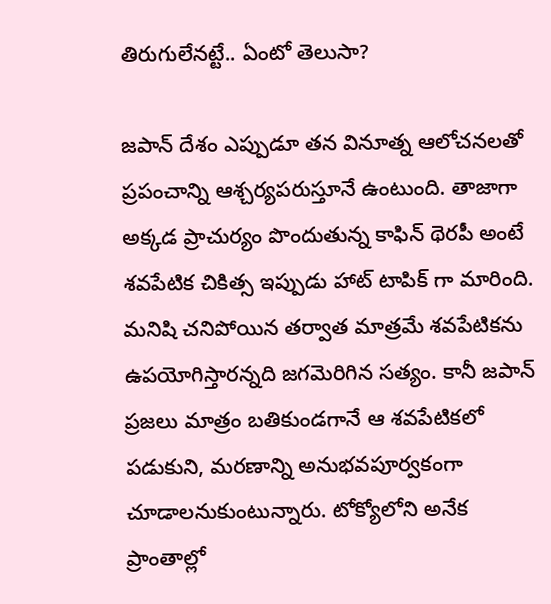తిరుగులేనట్టే.. ఏంటో తెలుసా?

జపాన్ దేశం ఎప్పుడూ తన వినూత్న ఆలోచనలతో ప్రపంచాన్ని ఆశ్చర్యపరుస్తూనే ఉంటుంది. తాజాగా అక్కడ ప్రాచుర్యం పొందుతున్న కాఫిన్ థెరపీ అంటే శవపేటిక చికిత్స ఇప్పుడు హాట్ టాపిక్ గా మారింది. మనిషి చనిపోయిన తర్వాత మాత్రమే శవపేటికను ఉపయోగిస్తారన్నది జగమెరిగిన సత్యం. కానీ జపాన్ ప్రజలు మాత్రం బతికుండగానే ఆ శవపేటికలో పడుకుని, మరణాన్ని అనుభవపూర్వకంగా చూడాలనుకుంటున్నారు. టోక్యోలోని అనేక ప్రాంతాల్లో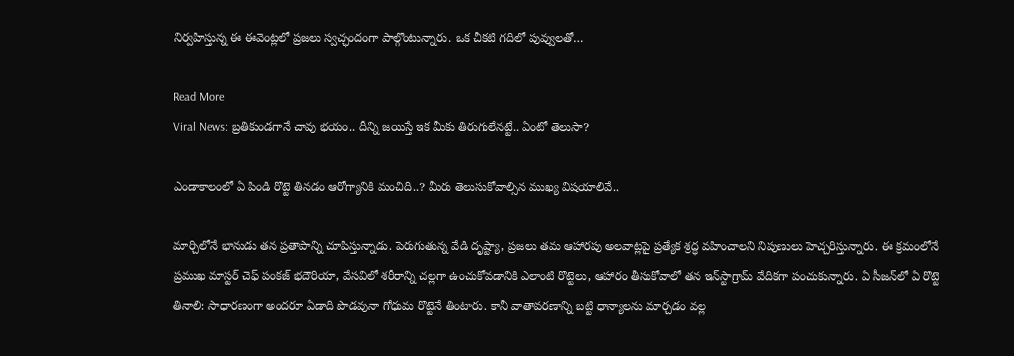నిర్వహిస్తున్న ఈ ఈవెంట్లలో ప్రజలు స్వచ్ఛందంగా పాల్గొంటున్నారు. ఒక చీకటి గదిలో పువ్వులతో…

Read More
Viral News: బ్రతికుండగానే చావు భయం.. దీన్ని జయిస్తే ఇక మీకు తిరుగులేనట్టే.. ఏంటో తెలుసా?

ఎండాకాలంలో ఏ పిండి రొట్టె తినడం ఆరోగ్యానికి మంచిది..? మీరు తెలుసుకోవాల్సిన ముఖ్య విషయాలివే..

మార్చిలోనే భానుడు తన ప్రతాపాన్ని చూపిస్తున్నాడు. పెరుగుతున్న వేడి దృష్ట్యా, ప్రజలు తమ ఆహారపు అలవాట్లపై ప్రత్యేక శ్రద్ధ వహించాలని నిపుణులు హెచ్చరిస్తున్నారు. ఈ క్రమంలోనే ప్రముఖ మాస్టర్ చెఫ్ పంకజ్ భదౌరియా, వేసవిలో శరీరాన్ని చల్లగా ఉంచుకోవడానికి ఎలాంటి రొట్టెలు, ఆహారం తీసుకోవాలో తన ఇన్‌స్టాగ్రామ్ వేదికగా పంచుకున్నారు. ఏ సీజన్‌లో ఏ రొట్టె తినాలి: సాధారణంగా అందరూ ఏడాది పొడవునా గోధుమ రొట్టెనే తింటారు. కానీ వాతావరణాన్ని బట్టి ధాన్యాలను మార్చడం వల్ల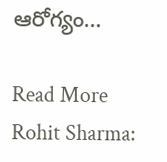ఆరోగ్యం…

Read More
Rohit Sharma: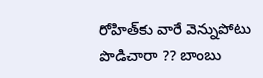రోహిత్‌కు వారే వెన్నుపోటు పొడిచారా ?? బాంబు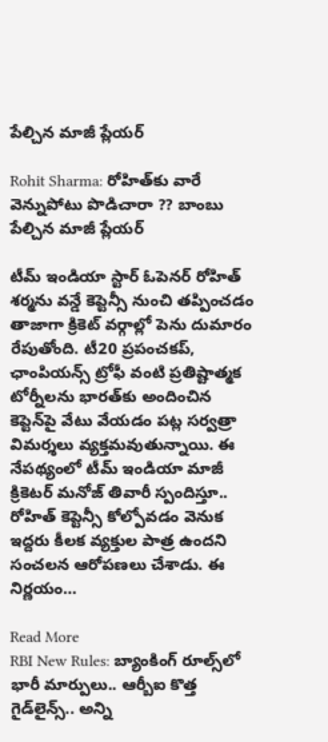పేల్చిన మాజీ ప్లేయర్‌

Rohit Sharma: రోహిత్‌కు వారే వెన్నుపోటు పొడిచారా ?? బాంబు పేల్చిన మాజీ ప్లేయర్‌

టీమ్ ఇండియా స్టార్ ఓపెనర్ రోహిత్ శర్మను వన్డే కెప్టెన్సీ నుంచి తప్పించడం తాజాగా క్రికెట్ వర్గాల్లో పెను దుమారం రేపుతోంది. టీ20 ప్రపంచకప్, ఛాంపియన్స్ ట్రోఫీ వంటి ప్రతిష్టాత్మక టోర్నీలను భారత్‌కు అందించిన కెప్టెన్‌పై వేటు వేయడం పట్ల సర్వత్రా విమర్శలు వ్యక్తమవుతున్నాయి. ఈ నేపథ్యంలో టీమ్ ఇండియా మాజీ క్రికెటర్ మనోజ్ తివారీ స్పందిస్తూ.. రోహిత్ కెప్టెన్సీ కోల్పోవడం వెనుక ఇద్దరు కీలక వ్యక్తుల పాత్ర ఉందని సంచలన ఆరోపణలు చేశాడు. ఈ నిర్ణయం…

Read More
RBI New Rules: బ్యాంకింగ్ రూల్స్‌లో భారీ మార్పులు.. ఆర్బీఐ కొత్త గైడ్‌లైన్స్.. అన్ని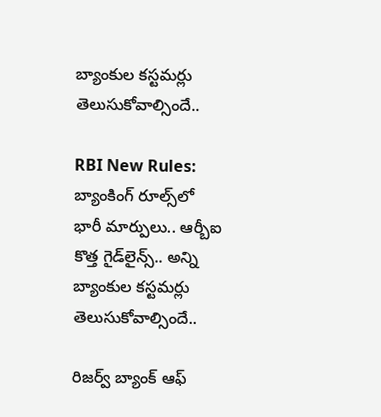బ్యాంకుల కస్టమర్లు తెలుసుకోవాల్సిందే..

RBI New Rules: బ్యాంకింగ్ రూల్స్‌లో భారీ మార్పులు.. ఆర్బీఐ కొత్త గైడ్‌లైన్స్.. అన్ని బ్యాంకుల కస్టమర్లు తెలుసుకోవాల్సిందే..

రిజర్వ్ బ్యాంక్ ఆఫ్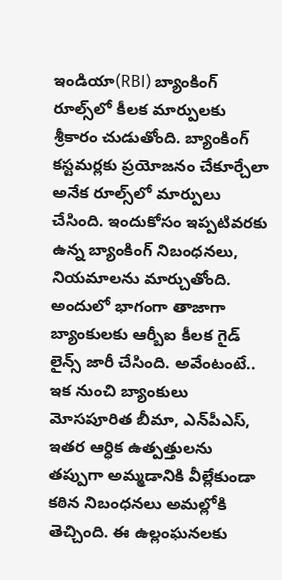ఇండియా(RBI) బ్యాంకింగ్ రూల్స్‌లో కీలక మార్పులకు శ్రీకారం చుడుతోంది. బ్యాంకింగ్ కస్టమర్లకు ప్రయోజనం చేకూర్చేలా అనేక రూల్స్‌లో మార్పులు చేసింది. ఇందుకోసం ఇప్పటివరకు ఉన్న బ్యాంకింగ్ నిబంధనలు, నియమాలను మార్చుతోంది. అందులో భాగంగా తాజాగా బ్యాంకులకు ఆర్బీఐ కీలక గైడ్ లైన్స్ జారీ చేసింది. అవేంటంటే.. ఇక నుంచి బ్యాంకులు మోసపూరిత బీమా, ఎన్‌పీఎస్, ఇతర ఆర్ధిక ఉత్పత్తులను తప్పుగా అమ్మడానికి వీల్లేకుండా కఠిన నిబంధనలు అమల్లోకి తెచ్చింది. ఈ ఉల్లంఘనలకు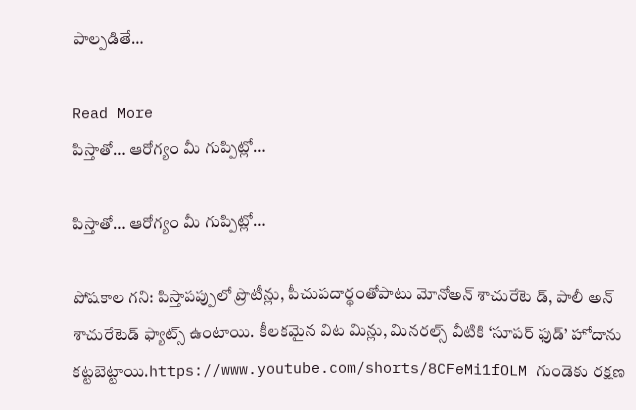పాల్పడితే…

Read More
పిస్తాతో… ఆరోగ్యం మీ గుప్పిట్లో…

పిస్తాతో… ఆరోగ్యం మీ గుప్పిట్లో…

పోషకాల గని: పిస్తాపప్పులో ప్రొటీన్లు, పీచుపదార్థంతోపాటు మోనోఅన్ శాచురేటె డ్, పాలీ అన్ శాచురేటెడ్ ఫ్యాట్స్ ఉంటాయి. కీలకమైన విట మిన్లు, మినరల్స్ వీటికి ‘సూపర్ ఫుడ్’ హోదాను కట్టబెట్టాయి.https://www.youtube.com/shorts/8CFeMi1fOLM గుండెకు రక్షణ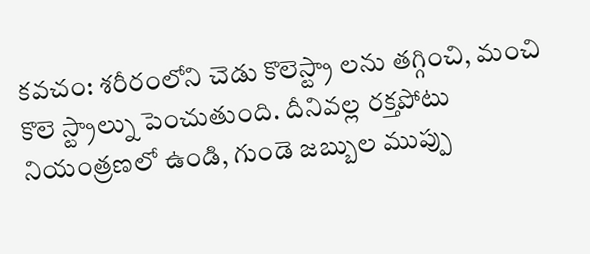కవచం: శరీరంలోని చెడు కొలెస్ట్రా లను తగ్గించి, మంచి కొలె స్ట్రాల్ను పెంచుతుంది. దీనివల్ల రక్తపోటు నియంత్రణలో ఉండి, గుండె జబ్బుల ముప్పు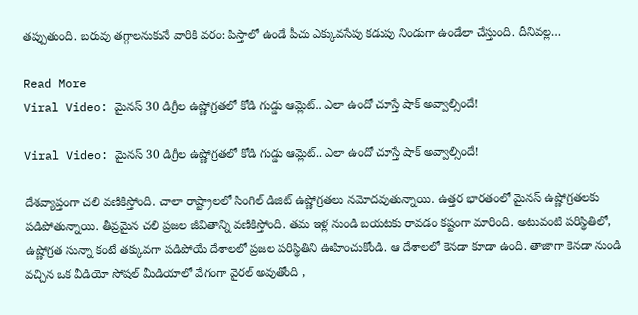తప్పుతుంది. బరువు తగ్గాలనుకునే వారికి వరం: పిస్తాలో ఉండే పీచు ఎక్కువసేపు కడుపు నిండుగా ఉండేలా చేస్తుంది. దీనివల్ల…

Read More
Viral Video: మైనస్ 30 డిగ్రీల ఉష్ణోగ్రతలో కోడి గుడ్డు ఆమ్లెట్.. ఎలా ఉందో చూస్తే షాక్ అవ్వాల్సిందే!

Viral Video: మైనస్ 30 డిగ్రీల ఉష్ణోగ్రతలో కోడి గుడ్డు ఆమ్లెట్.. ఎలా ఉందో చూస్తే షాక్ అవ్వాల్సిందే!

దేశవ్యాప్తంగా చలి వణికిస్తోంది. చాలా రాష్ట్రాలలో సింగిల్ డిజిట్ ఉష్ణోగ్రతలు నమోదవుతున్నాయి. ఉత్తర భారతంలో మైనస్ ఉష్ణోగ్రతలకు పడిపోతున్నాయి. తీవ్రమైన చలి ప్రజల జీవితాన్ని వణికిస్తోంది. తమ ఇళ్ల నుండి బయటకు రావడం కష్టంగా మారింది. అటువంటి పరిస్థితిలో, ఉష్ణోగ్రత సున్నా కంటే తక్కువగా పడిపోయే దేశాలలో ప్రజల పరిస్థితిని ఊహించుకోండి. ఆ దేశాలలో కెనడా కూడా ఉంది. తాజాగా కెనడా నుండి వచ్చిన ఒక వీడియో సోషల్ మీడియాలో వేగంగా వైరల్ అవుతోంది ,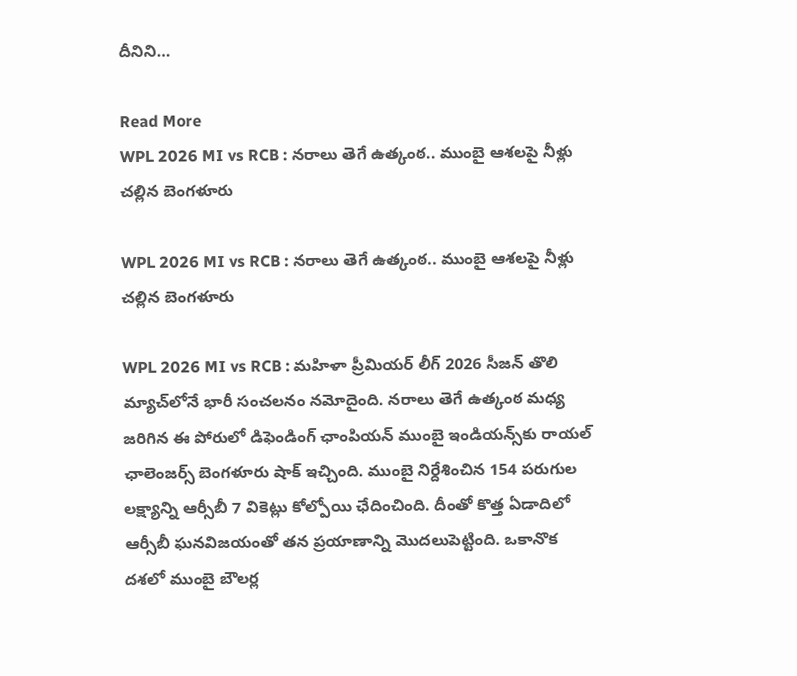దీనిని…

Read More
WPL 2026 MI vs RCB : నరాలు తెగే ఉత్కంఠ.. ముంబై ఆశలపై నీళ్లు చల్లిన బెంగళూరు

WPL 2026 MI vs RCB : నరాలు తెగే ఉత్కంఠ.. ముంబై ఆశలపై నీళ్లు చల్లిన బెంగళూరు

WPL 2026 MI vs RCB : మహిళా ప్రీమియర్ లీగ్ 2026 సీజన్ తొలి మ్యాచ్‌లోనే భారీ సంచలనం నమోదైంది. నరాలు తెగే ఉత్కంఠ మధ్య జరిగిన ఈ పోరులో డిఫెండింగ్ ఛాంపియన్ ముంబై ఇండియన్స్‌కు రాయల్ ఛాలెంజర్స్ బెంగళూరు షాక్ ఇచ్చింది. ముంబై నిర్దేశించిన 154 పరుగుల లక్ష్యాన్ని ఆర్సీబీ 7 వికెట్లు కోల్పోయి ఛేదించింది. దీంతో కొత్త ఏడాదిలో ఆర్సీబీ ఘనవిజయంతో తన ప్రయాణాన్ని మొదలుపెట్టింది. ఒకానొక దశలో ముంబై బౌలర్ల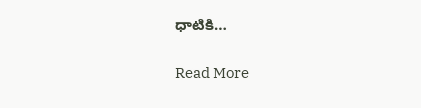ధాటికి…

Read More